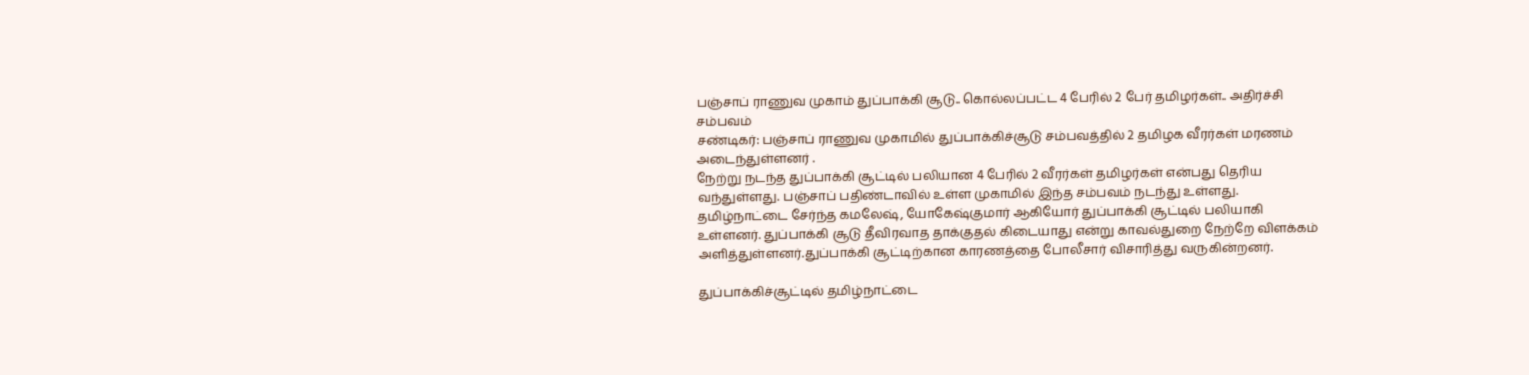பஞ்சாப் ராணுவ முகாம் துப்பாக்கி சூடு.. கொல்லப்பட்ட 4 பேரில் 2 பேர் தமிழர்கள்.. அதிர்ச்சி சம்பவம்
சண்டிகர்: பஞ்சாப் ராணுவ முகாமில் துப்பாக்கிச்சூடு சம்பவத்தில் 2 தமிழக வீரர்கள் மரணம் அடைந்துள்ளனர் .
நேற்று நடந்த துப்பாக்கி சூட்டில் பலியான 4 பேரில் 2 வீரர்கள் தமிழர்கள் என்பது தெரிய வந்துள்ளது. பஞ்சாப் பதிண்டாவில் உள்ள முகாமில் இந்த சம்பவம் நடந்து உள்ளது.
தமிழ்நாட்டை சேர்ந்த கமலேஷ், யோகேஷ்குமார் ஆகியோர் துப்பாக்கி சூட்டில் பலியாகி உள்ளனர். துப்பாக்கி சூடு தீவிரவாத தாக்குதல் கிடையாது என்று காவல்துறை நேற்றே விளக்கம் அளித்துள்ளனர்.துப்பாக்கி சூட்டிற்கான காரணத்தை போலீசார் விசாரித்து வருகின்றனர்.

துப்பாக்கிச்சூட்டில் தமிழ்நாட்டை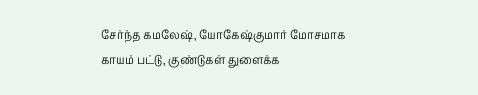சேர்ந்த கமலேஷ், யோகேஷ்குமார் மோசமாக காயம் பட்டு, குண்டுகள் துளைக்க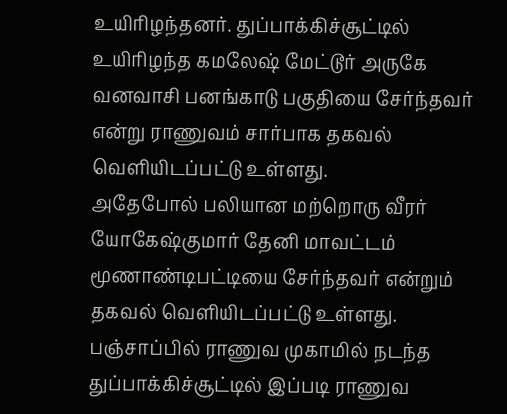உயிரிழந்தனர். துப்பாக்கிச்சூட்டில் உயிரிழந்த கமலேஷ் மேட்டூர் அருகே வனவாசி பனங்காடு பகுதியை சேர்ந்தவர் என்று ராணுவம் சார்பாக தகவல் வெளியிடப்பட்டு உள்ளது.
அதேபோல் பலியான மற்றொரு வீரர் யோகேஷ்குமார் தேனி மாவட்டம் மூணாண்டிபட்டியை சேர்ந்தவர் என்றும் தகவல் வெளியிடப்பட்டு உள்ளது. பஞ்சாப்பில் ராணுவ முகாமில் நடந்த துப்பாக்கிச்சூட்டில் இப்படி ராணுவ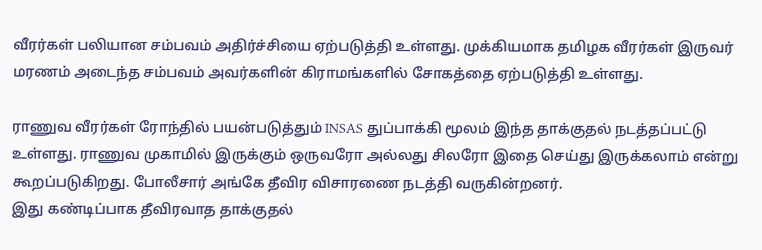வீரர்கள் பலியான சம்பவம் அதிர்ச்சியை ஏற்படுத்தி உள்ளது. முக்கியமாக தமிழக வீரர்கள் இருவர் மரணம் அடைந்த சம்பவம் அவர்களின் கிராமங்களில் சோகத்தை ஏற்படுத்தி உள்ளது.

ராணுவ வீரர்கள் ரோந்தில் பயன்படுத்தும் INSAS துப்பாக்கி மூலம் இந்த தாக்குதல் நடத்தப்பட்டு உள்ளது. ராணுவ முகாமில் இருக்கும் ஒருவரோ அல்லது சிலரோ இதை செய்து இருக்கலாம் என்று கூறப்படுகிறது. போலீசார் அங்கே தீவிர விசாரணை நடத்தி வருகின்றனர்.
இது கண்டிப்பாக தீவிரவாத தாக்குதல்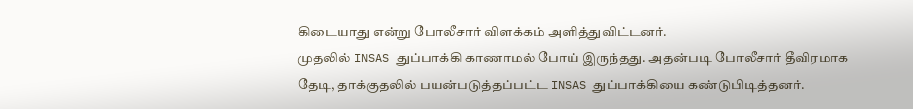கிடையாது என்று போலீசார் விளக்கம் அளித்துவிட்டனர்.
முதலில் INSAS துப்பாக்கி காணாமல் போய் இருந்தது. அதன்படி போலீசார் தீவிரமாக தேடி, தாக்குதலில் பயன்படுத்தப்பட்ட INSAS துப்பாக்கியை கண்டுபிடித்தனர்.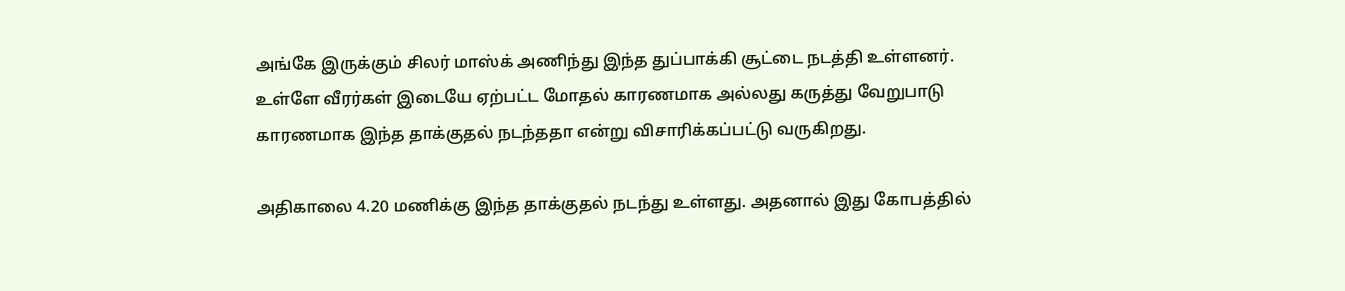அங்கே இருக்கும் சிலர் மாஸ்க் அணிந்து இந்த துப்பாக்கி சூட்டை நடத்தி உள்ளனர். உள்ளே வீரர்கள் இடையே ஏற்பட்ட மோதல் காரணமாக அல்லது கருத்து வேறுபாடு காரணமாக இந்த தாக்குதல் நடந்ததா என்று விசாரிக்கப்பட்டு வருகிறது.

அதிகாலை 4.20 மணிக்கு இந்த தாக்குதல் நடந்து உள்ளது. அதனால் இது கோபத்தில்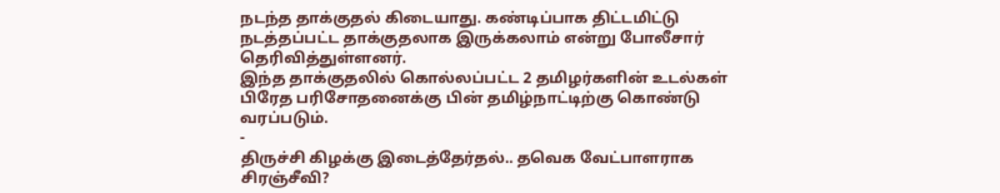நடந்த தாக்குதல் கிடையாது. கண்டிப்பாக திட்டமிட்டு நடத்தப்பட்ட தாக்குதலாக இருக்கலாம் என்று போலீசார் தெரிவித்துள்ளனர்.
இந்த தாக்குதலில் கொல்லப்பட்ட 2 தமிழர்களின் உடல்கள் பிரேத பரிசோதனைக்கு பின் தமிழ்நாட்டிற்கு கொண்டு வரப்படும்.
-
திருச்சி கிழக்கு இடைத்தேர்தல்.. தவெக வேட்பாளராக சிரஞ்சீவி?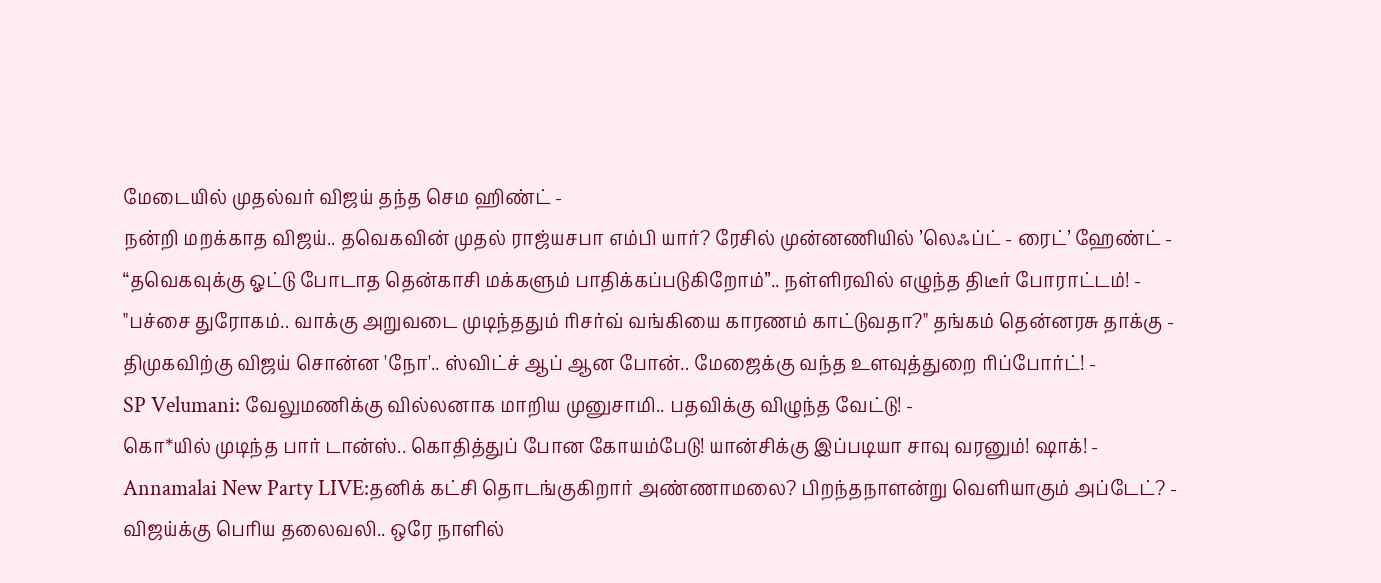மேடையில் முதல்வர் விஜய் தந்த செம ஹிண்ட் -
நன்றி மறக்காத விஜய்.. தவெகவின் முதல் ராஜ்யசபா எம்பி யார்? ரேசில் முன்னணியில் ’லெஃப்ட் - ரைட்’ ஹேண்ட் -
“தவெகவுக்கு ஓட்டு போடாத தென்காசி மக்களும் பாதிக்கப்படுகிறோம்”.. நள்ளிரவில் எழுந்த திடீர் போராட்டம்! -
"பச்சை துரோகம்.. வாக்கு அறுவடை முடிந்ததும் ரிசர்வ் வங்கியை காரணம் காட்டுவதா?" தங்கம் தென்னரசு தாக்கு -
திமுகவிற்கு விஜய் சொன்ன 'நோ'.. ஸ்விட்ச் ஆப் ஆன போன்.. மேஜைக்கு வந்த உளவுத்துறை ரிப்போர்ட்! -
SP Velumani: வேலுமணிக்கு வில்லனாக மாறிய முனுசாமி.. பதவிக்கு விழுந்த வேட்டு! -
கொ*யில் முடிந்த பார் டான்ஸ்.. கொதித்துப் போன கோயம்பேடு! யான்சிக்கு இப்படியா சாவு வரனும்! ஷாக்! -
Annamalai New Party LIVE:தனிக் கட்சி தொடங்குகிறார் அண்ணாமலை? பிறந்தநாளன்று வெளியாகும் அப்டேட்? -
விஜய்க்கு பெரிய தலைவலி.. ஒரே நாளில்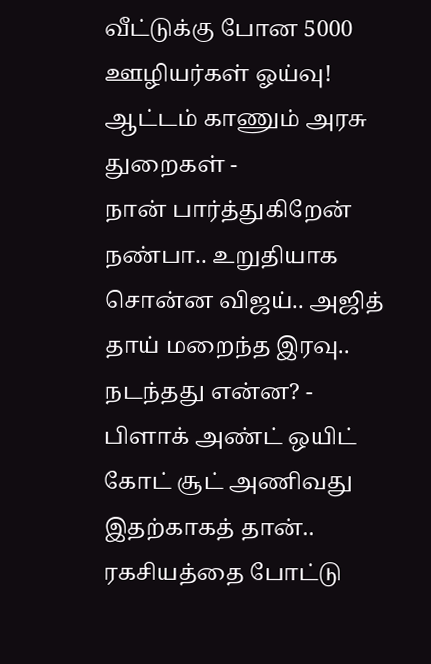வீட்டுக்கு போன 5000 ஊழியர்கள் ஓய்வு! ஆட்டம் காணும் அரசு துறைகள் -
நான் பார்த்துகிறேன் நண்பா.. உறுதியாக சொன்ன விஜய்.. அஜித் தாய் மறைந்த இரவு.. நடந்தது என்ன? -
பிளாக் அண்ட் ஒயிட் கோட் சூட் அணிவது இதற்காகத் தான்.. ரகசியத்தை போட்டு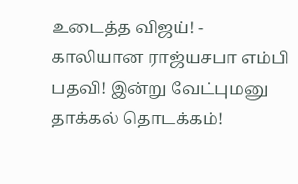உடைத்த விஜய்! -
காலியான ராஜ்யசபா எம்பி பதவி! இன்று வேட்புமனு தாக்கல் தொடக்கம்!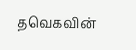தவெகவின்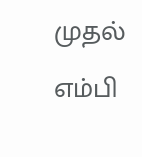முதல் எம்பி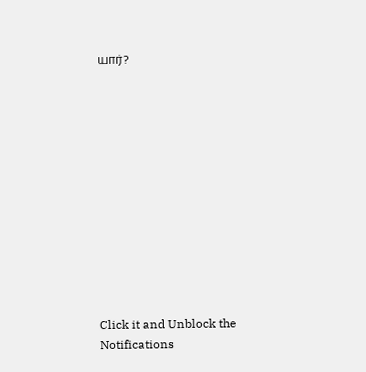யார்?












Click it and Unblock the Notifications